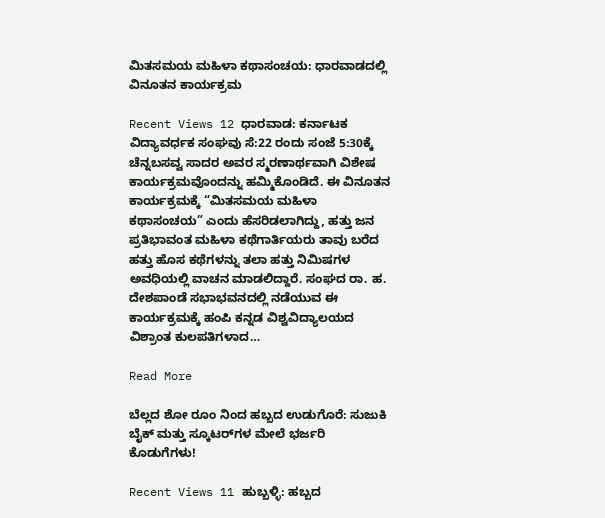ಮಿತಸಮಯ ಮಹಿಳಾ ಕಥಾಸಂಚಯ: ಧಾರವಾಡದಲ್ಲಿ ವಿನೂತನ ಕಾರ್ಯಕ್ರಮ

Recent Views 12 ಧಾರವಾಡ: ಕರ್ನಾಟಕ ವಿದ್ಯಾವರ್ಧಕ ಸಂಘವು ಸೆ:22 ರಂದು ಸಂಜೆ 5:30ಕ್ಕೆ ಚೆನ್ನಬಸವ್ವ ಸಾದರ ಅವರ ಸ್ಮರಣಾರ್ಥವಾಗಿ ವಿಶೇಷ ಕಾರ್ಯಕ್ರಮವೊಂದನ್ನು ಹಮ್ಮಿಕೊಂಡಿದೆ. ಈ ವಿನೂತನ ಕಾರ್ಯಕ್ರಮಕ್ಕೆ “ಮಿತಸಮಯ ಮಹಿಳಾ ಕಥಾಸಂಚಯ” ಎಂದು ಹೆಸರಿಡಲಾಗಿದ್ದು, ಹತ್ತು ಜನ ಪ್ರತಿಭಾವಂತ ಮಹಿಳಾ ಕಥೆಗಾರ್ತಿಯರು ತಾವು ಬರೆದ ಹತ್ತು ಹೊಸ ಕಥೆಗಳನ್ನು ತಲಾ ಹತ್ತು ನಿಮಿಷಗಳ ಅವಧಿಯಲ್ಲಿ ವಾಚನ ಮಾಡಲಿದ್ದಾರೆ. ಸಂಘದ ರಾ. ಹ. ದೇಶಪಾಂಡೆ ಸಭಾಭವನದಲ್ಲಿ ನಡೆಯುವ ಈ ಕಾರ್ಯಕ್ರಮಕ್ಕೆ ಹಂಪಿ ಕನ್ನಡ ವಿಶ್ವವಿದ್ಯಾಲಯದ ವಿಶ್ರಾಂತ ಕುಲಪತಿಗಳಾದ…

Read More

ಬೆಲ್ಲದ ಶೋ ರೂಂ ನಿಂದ ಹಬ್ಬದ ಉಡುಗೊರೆ: ಸುಜುಕಿ ಬೈಕ್ ಮತ್ತು ಸ್ಕೂಟರ್‌ಗಳ ಮೇಲೆ ಭರ್ಜರಿ ಕೊಡುಗೆಗಳು!

Recent Views 11 ಹುಬ್ಬಳ್ಳಿ: ಹಬ್ಬದ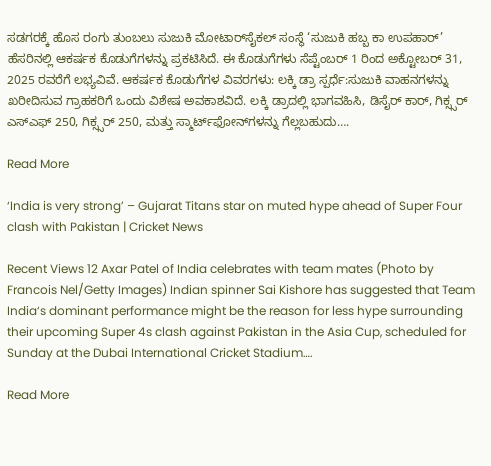ಸಡಗರಕ್ಕೆ ಹೊಸ ರಂಗು ತುಂಬಲು ಸುಜುಕಿ ಮೋಟಾರ್‌ಸೈಕಲ್ ಸಂಸ್ಥೆ ‘ಸುಜುಕಿ ಹಬ್ಬ ಕಾ ಉಪಹಾರ್’ ಹೆಸರಿನಲ್ಲಿ ಆಕರ್ಷಕ ಕೊಡುಗೆಗಳನ್ನು ಪ್ರಕಟಿಸಿದೆ. ಈ ಕೊಡುಗೆಗಳು ಸೆಪ್ಟೆಂಬರ್ 1 ರಿಂದ ಅಕ್ಟೋಬರ್ 31, 2025 ರವರೆಗೆ ಲಭ್ಯವಿವೆ. ಆಕರ್ಷಕ ಕೊಡುಗೆಗಳ ವಿವರಗಳು: ಲಕ್ಕಿ ಡ್ರಾ ಸ್ಪರ್ಧೆ:ಸುಜುಕಿ ವಾಹನಗಳನ್ನು ಖರೀದಿಸುವ ಗ್ರಾಹಕರಿಗೆ ಒಂದು ವಿಶೇಷ ಅವಕಾಶವಿದೆ. ಲಕ್ಕಿ ಡ್ರಾದಲ್ಲಿ ಭಾಗವಹಿಸಿ, ಡಿಸೈರ್ ಕಾರ್, ಗಿಕ್ಸ್ಸರ್ ಎಸ್‌ಎಫ್ 250, ಗಿಕ್ಸ್ಸರ್ 250, ಮತ್ತು ಸ್ಮಾರ್ಟ್‌ಫೋನ್‌ಗಳನ್ನು ಗೆಲ್ಲಬಹುದು….

Read More

‘India is very strong’ – Gujarat Titans star on muted hype ahead of Super Four clash with Pakistan | Cricket News

Recent Views 12 Axar Patel of India celebrates with team mates (Photo by Francois Nel/Getty Images) Indian spinner Sai Kishore has suggested that Team India‘s dominant performance might be the reason for less hype surrounding their upcoming Super 4s clash against Pakistan in the Asia Cup, scheduled for Sunday at the Dubai International Cricket Stadium….

Read More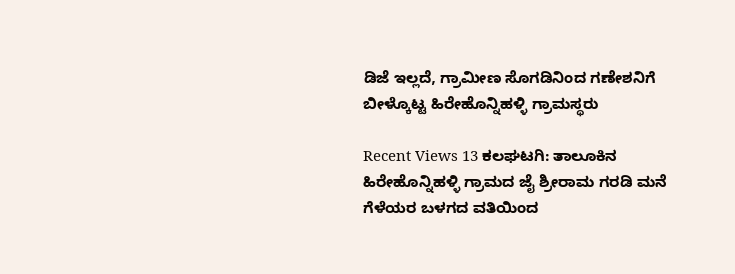ಡಿಜೆ ಇಲ್ಲದೆ, ಗ್ರಾಮೀಣ ಸೊಗಡಿನಿಂದ ಗಣೇಶನಿಗೆ ಬೀಳ್ಕೊಟ್ಟ ಹಿರೇಹೊನ್ನಿಹಳ್ಳಿ ಗ್ರಾಮಸ್ಥರು

Recent Views 13 ಕಲಘಟಗಿ: ತಾಲೂಕಿನ ಹಿರೇಹೊನ್ನಿಹಳ್ಳಿ ಗ್ರಾಮದ ಜೈ ಶ್ರೀರಾಮ ಗರಡಿ ಮನೆ ಗೆಳೆಯರ ಬಳಗದ ವತಿಯಿಂದ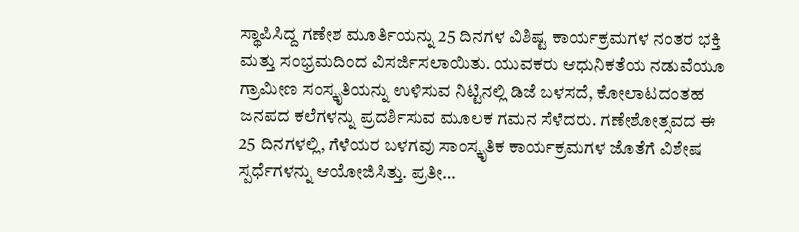ಸ್ಥಾಪಿಸಿದ್ದ ಗಣೇಶ ಮೂರ್ತಿಯನ್ನು 25 ದಿನಗಳ ವಿಶಿಷ್ಟ ಕಾರ್ಯಕ್ರಮಗಳ ನಂತರ ಭಕ್ತಿ ಮತ್ತು ಸಂಭ್ರಮದಿಂದ ವಿಸರ್ಜಿಸಲಾಯಿತು. ಯುವಕರು ಆಧುನಿಕತೆಯ ನಡುವೆಯೂ ಗ್ರಾಮೀಣ ಸಂಸ್ಕೃತಿಯನ್ನು ಉಳಿಸುವ ನಿಟ್ಟಿನಲ್ಲಿ ಡಿಜೆ ಬಳಸದೆ, ಕೋಲಾಟದಂತಹ ಜನಪದ ಕಲೆಗಳನ್ನು ಪ್ರದರ್ಶಿಸುವ ಮೂಲಕ ಗಮನ ಸೆಳೆದರು. ಗಣೇಶೋತ್ಸವದ ಈ 25 ದಿನಗಳಲ್ಲಿ, ಗೆಳೆಯರ ಬಳಗವು ಸಾಂಸ್ಕೃತಿಕ ಕಾರ್ಯಕ್ರಮಗಳ ಜೊತೆಗೆ ವಿಶೇಷ ಸ್ಪರ್ಧೆಗಳನ್ನು ಆಯೋಜಿಸಿತ್ತು. ಪ್ರತೀ…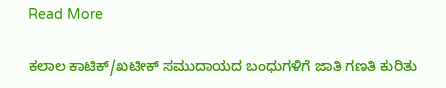Read More

ಕಲಾಲ ಕಾಟಿಕ್/ಖಟೀಕ್ ಸಮುದಾಯದ ಬಂಧುಗಳಿಗೆ ಜಾತಿ ಗಣತಿ ಕುರಿತು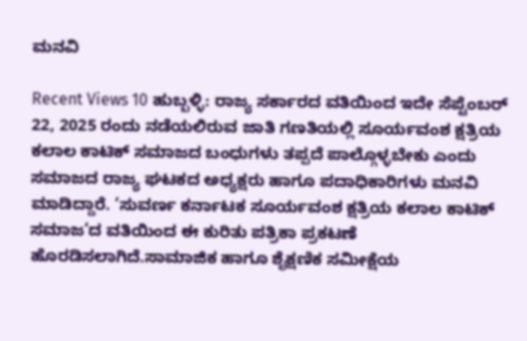ಮನವಿ

Recent Views 10 ಹುಬ್ಬಳ್ಳಿ: ರಾಜ್ಯ ಸರ್ಕಾರದ ವತಿಯಿಂದ ಇದೇ ಸೆಪ್ಟೆಂಬರ್ 22, 2025 ರಂದು ನಡೆಯಲಿರುವ ಜಾತಿ ಗಣತಿಯಲ್ಲಿ ಸೂರ್ಯವಂಶ ಕ್ಷತ್ರಿಯ ಕಲಾಲ ಕಾಟಿಕ್ ಸಮಾಜದ ಬಂಧುಗಳು ತಪ್ಪದೆ ಪಾಲ್ಗೊಳ್ಳಬೇಕು ಎಂದು ಸಮಾಜದ ರಾಜ್ಯ ಘಟಕದ ಅಧ್ಯಕ್ಷರು ಹಾಗೂ ಪದಾಧಿಕಾರಿಗಳು ಮನವಿ ಮಾಡಿದ್ದಾರೆ. ‘ಸುವರ್ಣ ಕರ್ನಾಟಕ ಸೂರ್ಯವಂಶ ಕ್ಷತ್ರಿಯ ಕಲಾಲ ಕಾಟಿಕ್ ಸಮಾಜ’ದ ವತಿಯಿಂದ ಈ ಕುರಿತು ಪತ್ರಿಕಾ ಪ್ರಕಟಣೆ ಹೊರಡಿಸಲಾಗಿದೆ.ಸಾಮಾಜಿಕ ಹಾಗೂ ಶೈಕ್ಷಣಿಕ ಸಮೀಕ್ಷೆಯ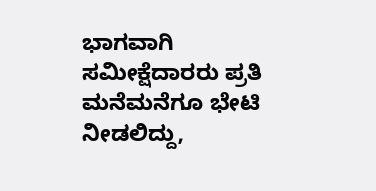ಭಾಗವಾಗಿ ಸಮೀಕ್ಷೆದಾರರು ಪ್ರತಿ ಮನೆಮನೆಗೂ ಭೇಟಿ ನೀಡಲಿದ್ದು,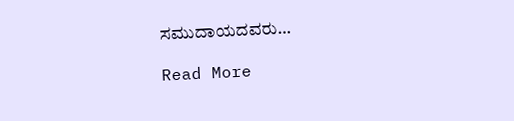ಸಮುದಾಯದವರು…

Read More